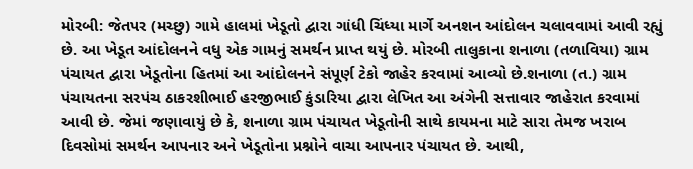મોરબી: જેતપર (મચ્છુ) ગામે હાલમાં ખેડૂતો દ્વારા ગાંધી ચિંધ્યા માર્ગે અનશન આંદોલન ચલાવવામાં આવી રહ્યું છે. આ ખેડૂત આંદોલનને વધુ એક ગામનું સમર્થન પ્રાપ્ત થયું છે. મોરબી તાલુકાના શનાળા (તળાવિયા) ગ્રામ પંચાયત દ્વારા ખેડૂતોના હિતમાં આ આંદોલનને સંપૂર્ણ ટેકો જાહેર કરવામાં આવ્યો છે.શનાળા (ત.) ગ્રામ પંચાયતના સરપંચ ઠાકરશીભાઈ હરજીભાઈ કુંડારિયા દ્વારા લેખિત આ અંગેની સત્તાવાર જાહેરાત કરવામાં આવી છે. જેમાં જણાવાયું છે કે, શનાળા ગ્રામ પંચાયત ખેડૂતોની સાથે કાયમના માટે સારા તેમજ ખરાબ દિવસોમાં સમર્થન આપનાર અને ખેડૂતોના પ્રશ્નોને વાચા આપનાર પંચાયત છે. આથી,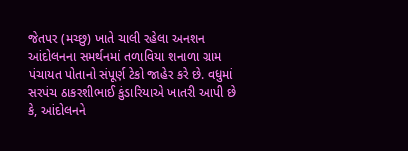જેતપર (મચ્છુ) ખાતે ચાલી રહેલા અનશન આંદોલનના સમર્થનમાં તળાવિયા શનાળા ગ્રામ પંચાયત પોતાનો સંપૂર્ણ ટેકો જાહેર કરે છે. વધુમાં સરપંચ ઠાકરશીભાઈ કુંડારિયાએ ખાતરી આપી છે કે, આંદોલનને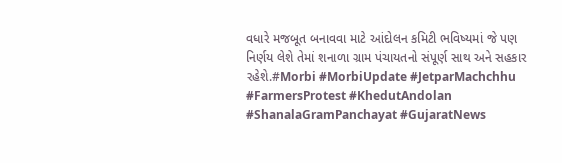વધારે મજબૂત બનાવવા માટે આંદોલન કમિટી ભવિષ્યમાં જે પણ નિર્ણય લેશે તેમાં શનાળા ગ્રામ પંચાયતનો સંપૂર્ણ સાથ અને સહકાર રહેશે.#Morbi #MorbiUpdate #JetparMachchhu #FarmersProtest #KhedutAndolan #ShanalaGramPanchayat #GujaratNews